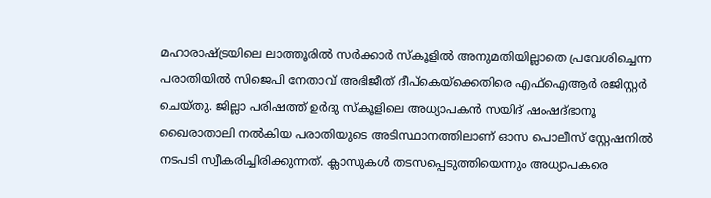മഹാരാഷ്ട്രയിലെ ലാത്തൂരില്‍ സര്‍ക്കാര്‍ സ്‌കൂളില്‍ അനുമതിയില്ലാതെ പ്രവേശിച്ചെന്ന പരാതിയില്‍ സിജെപി നേതാവ് അഭിജീത് ദീപ്‌കെയ്‌ക്കെതിരെ എഫ്‌ഐആര്‍ രജിസ്റ്റര്‍ ചെയ്തു. ജില്ലാ പരിഷത്ത് ഉര്‍ദു സ്‌കൂളിലെ അധ്യാപകന്‍ സയിദ് ഷംഷദ്ഭാനൂ ഖൈരാതാലി നല്‍കിയ പരാതിയുടെ അടിസ്ഥാനത്തിലാണ് ഓസ പൊലീസ് സ്റ്റേഷനില്‍ നടപടി സ്വീകരിച്ചിരിക്കുന്നത്. ക്ലാസുകള്‍ തടസപ്പെടുത്തിയെന്നും അധ്യാപകരെ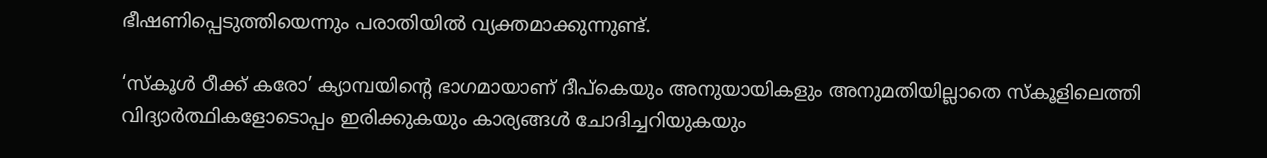ഭീഷണിപ്പെടുത്തിയെന്നും പരാതിയിൽ വ്യക്തമാക്കുന്നുണ്ട്.

‘സ്‌കൂള്‍ ഠീക്ക് കരോ’ ക്യാമ്പയിന്റെ ഭാഗമായാണ് ദീപ്‌കെയും അനുയായികളും അനുമതിയില്ലാതെ സ്‌കൂളിലെത്തി വിദ്യാര്‍ത്ഥികളോടൊപ്പം ഇരിക്കുകയും കാര്യങ്ങൾ ചോദിച്ചറിയുകയും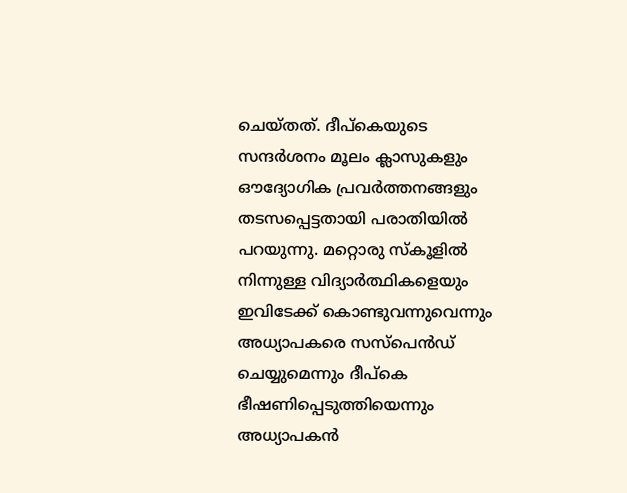ചെയ്തത്. ദീപ്‌കെയുടെ സന്ദര്‍ശനം മൂലം ക്ലാസുകളും ഔദ്യോഗിക പ്രവര്‍ത്തനങ്ങളും തടസപ്പെട്ടതായി പരാതിയിൽ പറയുന്നു. മറ്റൊരു സ്‌കൂളില്‍ നിന്നുള്ള വിദ്യാര്‍ത്ഥികളെയും ഇവിടേക്ക് കൊണ്ടുവന്നുവെന്നും അധ്യാപകരെ സസ്‌പെന്‍ഡ് ചെയ്യുമെന്നും ദീപ്‌കെ ഭീഷണിപ്പെടുത്തിയെന്നും അധ്യാപകൻ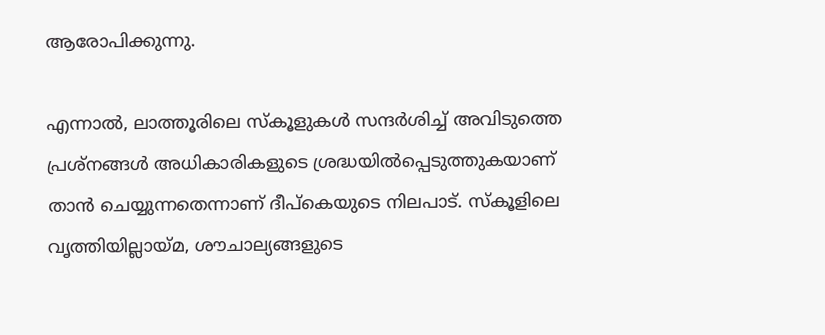ആരോപിക്കുന്നു.

എന്നാൽ, ലാത്തൂരിലെ സ്‌കൂളുകൾ സന്ദർശിച്ച് അവിടുത്തെ പ്രശ്‌നങ്ങള്‍ അധികാരികളുടെ ശ്രദ്ധയില്‍പ്പെടുത്തുകയാണ് താൻ ചെയ്യുന്നതെന്നാണ് ദീപ്‌കെയുടെ നിലപാട്. സ്കൂളിലെ വൃത്തിയില്ലായ്മ, ശൗചാല്യങ്ങളുടെ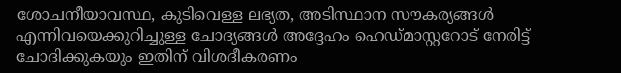ശോചനീയാവസ്ഥ, കുടിവെള്ള ലഭ്യത, അടിസ്ഥാന സൗകര്യങ്ങള്‍ എന്നിവയെക്കുറിച്ചുള്ള ചോദ്യങ്ങൾ അദ്ദേഹം ഹെഡ്മാസ്റ്ററോട് നേരിട്ട് ചോദിക്കുകയും ഇതിന് വിശദീകരണം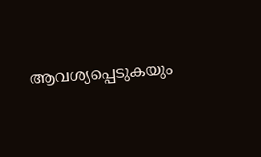ആവശ്യപ്പെടുകയും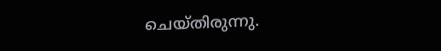ചെയ്തിരുന്നു.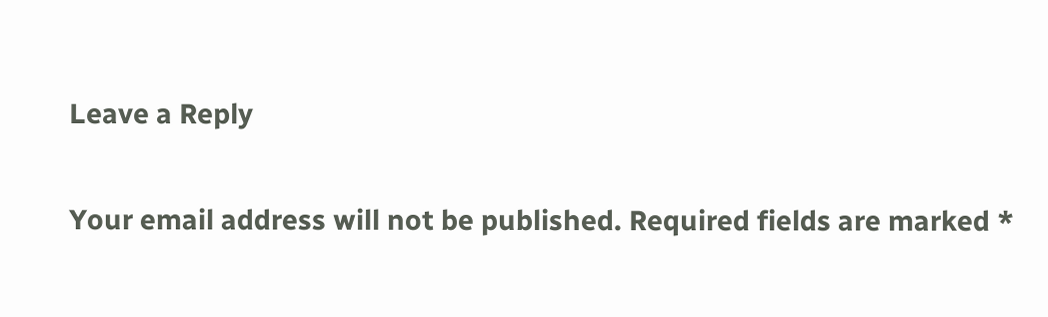Leave a Reply

Your email address will not be published. Required fields are marked *